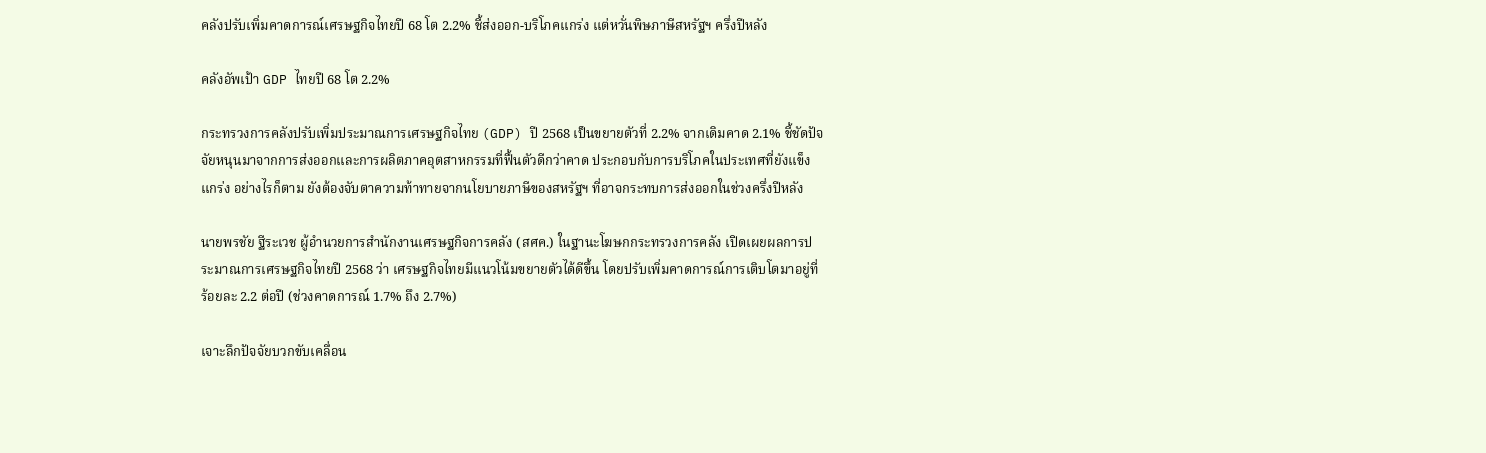คลังปรับเพิ่มคาดการณ์เศรษฐกิจไทยปี 68 โต 2.2% ชี้ส่งออก-บริโภคแกร่ง แต่หวั่นพิษภาษีสหรัฐฯ ครึ่งปีหลัง

คลังอัพเป้า GDP ไทยปี 68 โต 2.2%

กระทรวงการคลังปรับเพิ่มประมาณการเศรษฐกิจไทย (GDP) ปี 2568 เป็นขยายตัวที่ 2.2% จากเดิมคาด 2.1% ชี้ชัดปัจจัยหนุนมาจากการส่งออกและการผลิตภาคอุตสาหกรรมที่ฟื้นตัวดีกว่าคาด ประกอบกับการบริโภคในประเทศที่ยังแข็งแกร่ง อย่างไรก็ตาม ยังต้องจับตาความท้าทายจากนโยบายภาษีของสหรัฐฯ ที่อาจกระทบการส่งออกในช่วงครึ่งปีหลัง

นายพรชัย ฐีระเวช ผู้อำนวยการสำนักงานเศรษฐกิจการคลัง (สศค.) ในฐานะโฆษกกระทรวงการคลัง เปิดเผยผลการประมาณการเศรษฐกิจไทยปี 2568 ว่า เศรษฐกิจไทยมีแนวโน้มขยายตัวได้ดีขึ้น โดยปรับเพิ่มคาดการณ์การเติบโตมาอยู่ที่ร้อยละ 2.2 ต่อปี (ช่วงคาดการณ์ 1.7% ถึง 2.7%)

เจาะลึกปัจจัยบวกขับเคลื่อน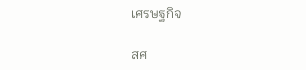เศรษฐกิจ

สศ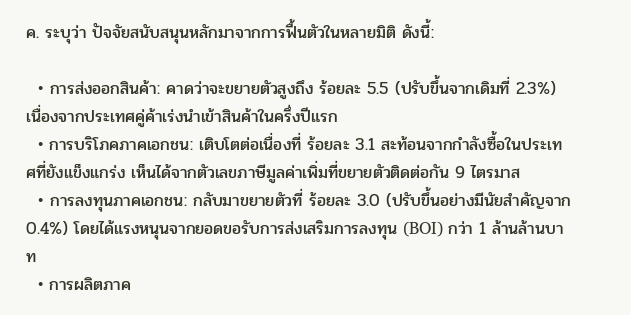ค. ระบุว่า ปัจจัยสนับสนุนหลักมาจากการฟื้นตัวในหลายมิติ ดังนี้:

  • การส่งออกสินค้า: คาดว่าจะขยายตัวสูงถึง ร้อยละ 5.5 (ปรับขึ้นจากเดิมที่ 2.3%) เนื่องจากประเทศคู่ค้าเร่งนำเข้าสินค้าในครึ่งปีแรก
  • การบริโภคภาคเอกชน: เติบโตต่อเนื่องที่ ร้อยละ 3.1 สะท้อนจากกำลังซื้อในประเทศที่ยังแข็งแกร่ง เห็นได้จากตัวเลขภาษีมูลค่าเพิ่มที่ขยายตัวติดต่อกัน 9 ไตรมาส
  • การลงทุนภาคเอกชน: กลับมาขยายตัวที่ ร้อยละ 3.0 (ปรับขึ้นอย่างมีนัยสำคัญจาก 0.4%) โดยได้แรงหนุนจากยอดขอรับการส่งเสริมการลงทุน (BOI) กว่า 1 ล้านล้านบาท
  • การผลิตภาค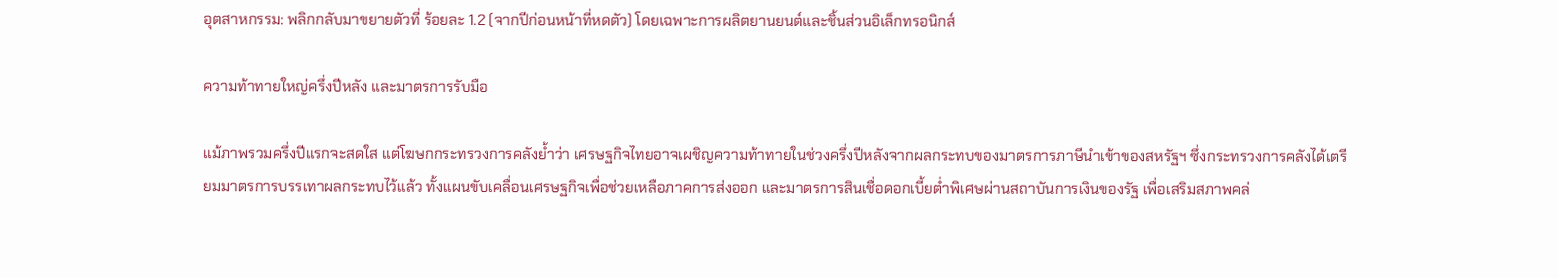อุตสาหกรรม: พลิกกลับมาขยายตัวที่ ร้อยละ 1.2 (จากปีก่อนหน้าที่หดตัว) โดยเฉพาะการผลิตยานยนต์และชิ้นส่วนอิเล็กทรอนิกส์

ความท้าทายใหญ่ครึ่งปีหลัง และมาตรการรับมือ

แม้ภาพรวมครึ่งปีแรกจะสดใส แต่โฆษกกระทรวงการคลังย้ำว่า เศรษฐกิจไทยอาจเผชิญความท้าทายในช่วงครึ่งปีหลังจากผลกระทบของมาตรการภาษีนำเข้าของสหรัฐฯ ซึ่งกระทรวงการคลังได้เตรียมมาตรการบรรเทาผลกระทบไว้แล้ว ทั้งแผนขับเคลื่อนเศรษฐกิจเพื่อช่วยเหลือภาคการส่งออก และมาตรการสินเชื่อดอกเบี้ยต่ำพิเศษผ่านสถาบันการเงินของรัฐ เพื่อเสริมสภาพคล่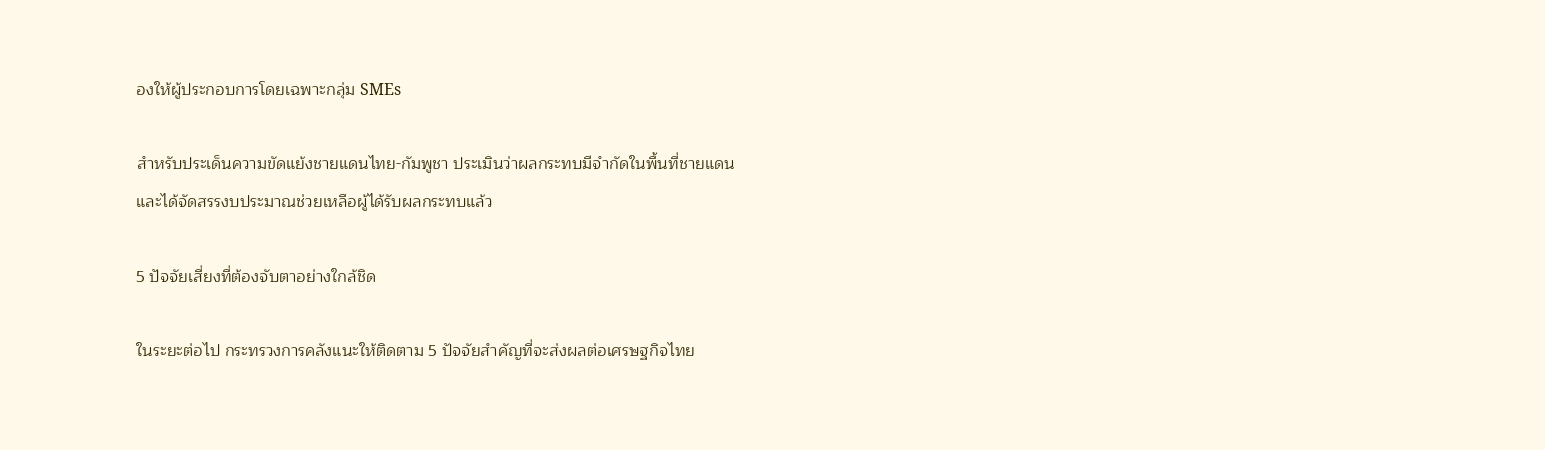องให้ผู้ประกอบการโดยเฉพาะกลุ่ม SMEs

สำหรับประเด็นความขัดแย้งชายแดนไทย-กัมพูชา ประเมินว่าผลกระทบมีจำกัดในพื้นที่ชายแดน และได้จัดสรรงบประมาณช่วยเหลือผู้ได้รับผลกระทบแล้ว

5 ปัจจัยเสี่ยงที่ต้องจับตาอย่างใกล้ชิด

ในระยะต่อไป กระทรวงการคลังแนะให้ติดตาม 5 ปัจจัยสำคัญที่จะส่งผลต่อเศรษฐกิจไทย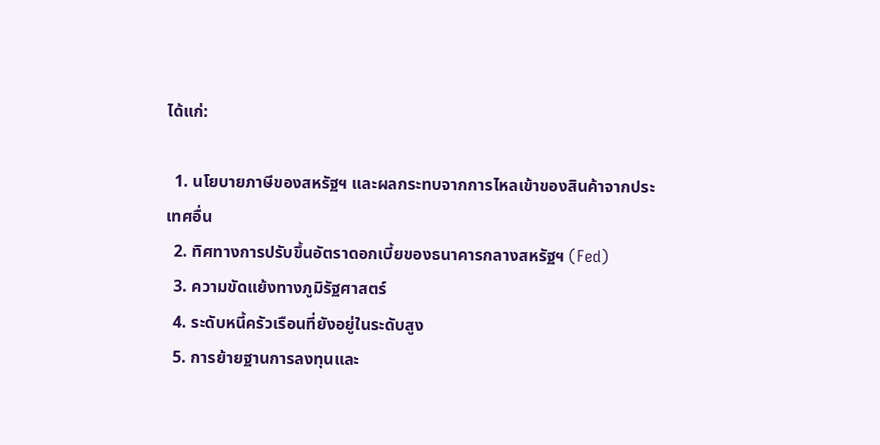ได้แก่:

  1. นโยบายภาษีของสหรัฐฯ และผลกระทบจากการไหลเข้าของสินค้าจากประเทศอื่น
  2. ทิศทางการปรับขึ้นอัตราดอกเบี้ยของธนาคารกลางสหรัฐฯ (Fed)
  3. ความขัดแย้งทางภูมิรัฐศาสตร์
  4. ระดับหนี้ครัวเรือนที่ยังอยู่ในระดับสูง
  5. การย้ายฐานการลงทุนและ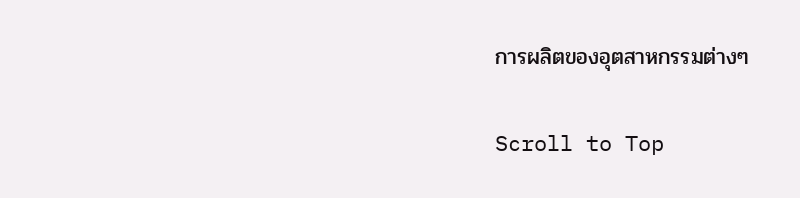การผลิตของอุตสาหกรรมต่างๆ

Scroll to Top